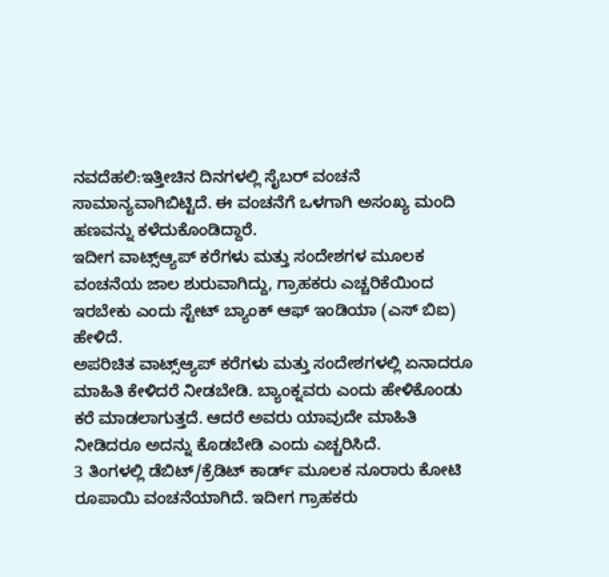ನವದೆಹಲಿ:ಇತ್ತೀಚಿನ ದಿನಗಳಲ್ಲಿ ಸೈಬರ್ ವಂಚನೆ ಸಾಮಾನ್ಯವಾಗಿಬಿಟ್ಟಿದೆ. ಈ ವಂಚನೆಗೆ ಒಳಗಾಗಿ ಅಸಂಖ್ಯ ಮಂದಿ ಹಣವನ್ನು ಕಳೆದುಕೊಂಡಿದ್ದಾರೆ.
ಇದೀಗ ವಾಟ್ಸ್ಆ್ಯಪ್ ಕರೆಗಳು ಮತ್ತು ಸಂದೇಶಗಳ ಮೂಲಕ ವಂಚನೆಯ ಜಾಲ ಶುರುವಾಗಿದ್ದು, ಗ್ರಾಹಕರು ಎಚ್ಚರಿಕೆಯಿಂದ ಇರಬೇಕು ಎಂದು ಸ್ಟೇಟ್ ಬ್ಯಾಂಕ್ ಆಫ್ ಇಂಡಿಯಾ (ಎಸ್ ಬಿಐ) ಹೇಳಿದೆ.
ಅಪರಿಚಿತ ವಾಟ್ಸ್ಆ್ಯಪ್ ಕರೆಗಳು ಮತ್ತು ಸಂದೇಶಗಳಲ್ಲಿ ಏನಾದರೂ ಮಾಹಿತಿ ಕೇಳಿದರೆ ನೀಡಬೇಡಿ. ಬ್ಯಾಂಕ್ನವರು ಎಂದು ಹೇಳಿಕೊಂಡು ಕರೆ ಮಾಡಲಾಗುತ್ತದೆ. ಆದರೆ ಅವರು ಯಾವುದೇ ಮಾಹಿತಿ ನೀಡಿದರೂ ಅದನ್ನು ಕೊಡಬೇಡಿ ಎಂದು ಎಚ್ಚರಿಸಿದೆ.
3 ತಿಂಗಳಲ್ಲಿ ಡೆಬಿಟ್/ಕ್ರೆಡಿಟ್ ಕಾರ್ಡ್ ಮೂಲಕ ನೂರಾರು ಕೋಟಿ ರೂಪಾಯಿ ವಂಚನೆಯಾಗಿದೆ. ಇದೀಗ ಗ್ರಾಹಕರು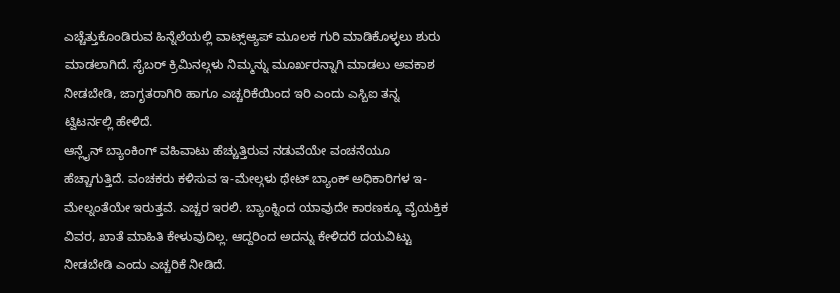ಎಚ್ಚೆತ್ತುಕೊಂಡಿರುವ ಹಿನ್ನೆಲೆಯಲ್ಲಿ ವಾಟ್ಸ್ಆ್ಯಪ್ ಮೂಲಕ ಗುರಿ ಮಾಡಿಕೊಳ್ಳಲು ಶುರು ಮಾಡಲಾಗಿದೆ. ಸೈಬರ್ ಕ್ರಿಮಿನಲ್ಗಳು ನಿಮ್ಮನ್ನು ಮೂರ್ಖರನ್ನಾಗಿ ಮಾಡಲು ಅವಕಾಶ ನೀಡಬೇಡಿ, ಜಾಗೃತರಾಗಿರಿ ಹಾಗೂ ಎಚ್ಚರಿಕೆಯಿಂದ ಇರಿ ಎಂದು ಎಸ್ಬಿಐ ತನ್ನ ಟ್ವಿಟರ್ನಲ್ಲಿ ಹೇಳಿದೆ.
ಆನ್ಲೈನ್ ಬ್ಯಾಂಕಿಂಗ್ ವಹಿವಾಟು ಹೆಚ್ಚುತ್ತಿರುವ ನಡುವೆಯೇ ವಂಚನೆಯೂ ಹೆಚ್ಚಾಗುತ್ತಿದೆ. ವಂಚಕರು ಕಳಿಸುವ ಇ-ಮೇಲ್ಗಳು ಥೇಟ್ ಬ್ಯಾಂಕ್ ಅಧಿಕಾರಿಗಳ ಇ-ಮೇಲ್ನಂತೆಯೇ ಇರುತ್ತವೆ. ಎಚ್ಚರ ಇರಲಿ. ಬ್ಯಾಂಕ್ನಿಂದ ಯಾವುದೇ ಕಾರಣಕ್ಕೂ ವೈಯಕ್ತಿಕ ವಿವರ, ಖಾತೆ ಮಾಹಿತಿ ಕೇಳುವುದಿಲ್ಲ. ಆದ್ದರಿಂದ ಅದನ್ನು ಕೇಳಿದರೆ ದಯವಿಟ್ಟು ನೀಡಬೇಡಿ ಎಂದು ಎಚ್ಚರಿಕೆ ನೀಡಿದೆ.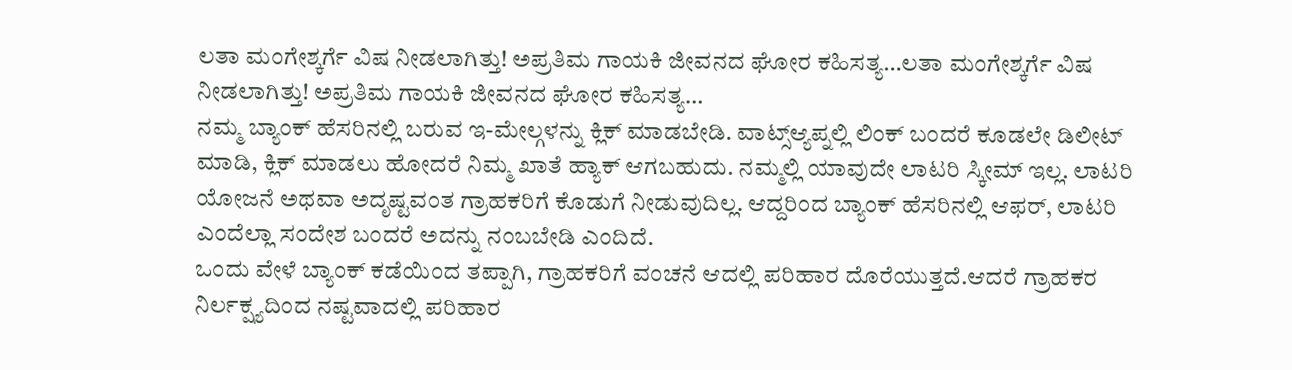ಲತಾ ಮಂಗೇಶ್ಕರ್ಗೆ ವಿಷ ನೀಡಲಾಗಿತ್ತು! ಅಪ್ರತಿಮ ಗಾಯಕಿ ಜೀವನದ ಘೋರ ಕಹಿಸತ್ಯ…ಲತಾ ಮಂಗೇಶ್ಕರ್ಗೆ ವಿಷ ನೀಡಲಾಗಿತ್ತು! ಅಪ್ರತಿಮ ಗಾಯಕಿ ಜೀವನದ ಘೋರ ಕಹಿಸತ್ಯ…
ನಮ್ಮ ಬ್ಯಾಂಕ್ ಹೆಸರಿನಲ್ಲಿ ಬರುವ ಇ-ಮೇಲ್ಗಳನ್ನು ಕ್ಲಿಕ್ ಮಾಡಬೇಡಿ. ವಾಟ್ಸ್ಆ್ಯಪ್ನಲ್ಲಿ ಲಿಂಕ್ ಬಂದರೆ ಕೂಡಲೇ ಡಿಲೀಟ್ ಮಾಡಿ, ಕ್ಲಿಕ್ ಮಾಡಲು ಹೋದರೆ ನಿಮ್ಮ ಖಾತೆ ಹ್ಯಾಕ್ ಆಗಬಹುದು. ನಮ್ಮಲ್ಲಿ ಯಾವುದೇ ಲಾಟರಿ ಸ್ಕೀಮ್ ಇಲ್ಲ. ಲಾಟರಿ ಯೋಜನೆ ಅಥವಾ ಅದೃಷ್ಟವಂತ ಗ್ರಾಹಕರಿಗೆ ಕೊಡುಗೆ ನೀಡುವುದಿಲ್ಲ. ಆದ್ದರಿಂದ ಬ್ಯಾಂಕ್ ಹೆಸರಿನಲ್ಲಿ ಆಫರ್, ಲಾಟರಿ ಎಂದೆಲ್ಲಾ ಸಂದೇಶ ಬಂದರೆ ಅದನ್ನು ನಂಬಬೇಡಿ ಎಂದಿದೆ.
ಒಂದು ವೇಳೆ ಬ್ಯಾಂಕ್ ಕಡೆಯಿಂದ ತಪ್ಪಾಗಿ, ಗ್ರಾಹಕರಿಗೆ ವಂಚನೆ ಆದಲ್ಲಿ ಪರಿಹಾರ ದೊರೆಯುತ್ತದೆ.ಆದರೆ ಗ್ರಾಹಕರ ನಿರ್ಲಕ್ಷ್ಯದಿಂದ ನಷ್ಟವಾದಲ್ಲಿ ಪರಿಹಾರ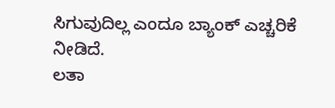ಸಿಗುವುದಿಲ್ಲ ಎಂದೂ ಬ್ಯಾಂಕ್ ಎಚ್ಚರಿಕೆ ನೀಡಿದೆ.
ಲತಾ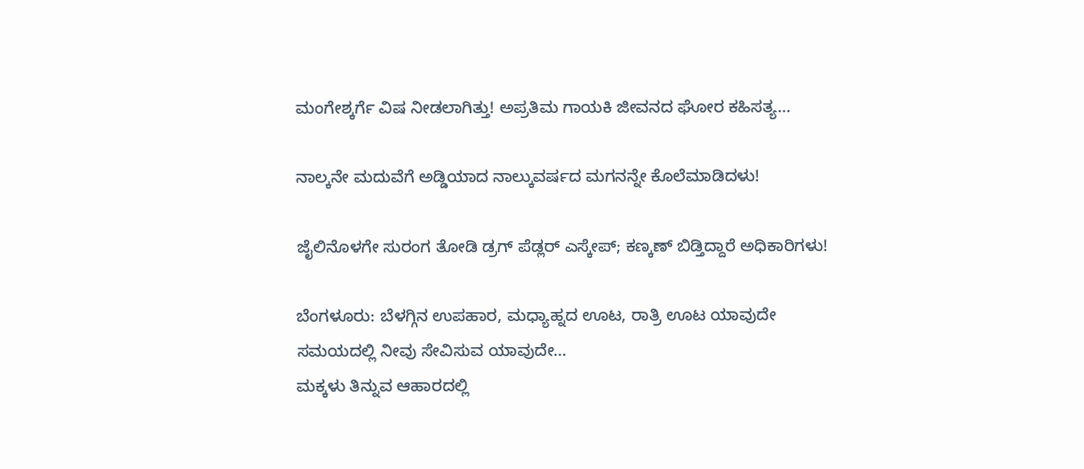ಮಂಗೇಶ್ಕರ್ಗೆ ವಿಷ ನೀಡಲಾಗಿತ್ತು! ಅಪ್ರತಿಮ ಗಾಯಕಿ ಜೀವನದ ಘೋರ ಕಹಿಸತ್ಯ…

ನಾಲ್ಕನೇ ಮದುವೆಗೆ ಅಡ್ಡಿಯಾದ ನಾಲ್ಕುವರ್ಷದ ಮಗನನ್ನೇ ಕೊಲೆಮಾಡಿದಳು!

ಜೈಲಿನೊಳಗೇ ಸುರಂಗ ತೋಡಿ ಡ್ರಗ್ ಪೆಡ್ಲರ್ ಎಸ್ಕೇಪ್; ಕಣ್ಕಣ್ ಬಿಡ್ತಿದ್ದಾರೆ ಅಧಿಕಾರಿಗಳು!

ಬೆಂಗಳೂರು: ಬೆಳಗ್ಗಿನ ಉಪಹಾರ, ಮಧ್ಯಾಹ್ನದ ಊಟ, ರಾತ್ರಿ ಊಟ ಯಾವುದೇ ಸಮಯದಲ್ಲಿ ನೀವು ಸೇವಿಸುವ ಯಾವುದೇ…
ಮಕ್ಕಳು ತಿನ್ನುವ ಆಹಾರದಲ್ಲಿ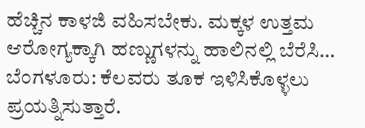ಹೆಚ್ಚಿನ ಕಾಳಜಿ ವಹಿಸಬೇಕು. ಮಕ್ಕಳ ಉತ್ತಮ ಆರೋಗ್ಯಕ್ಕಾಗಿ ಹಣ್ಣುಗಳನ್ನು ಹಾಲಿನಲ್ಲಿ ಬೆರೆಸಿ…
ಬೆಂಗಳೂರು: ಕೆಲವರು ತೂಕ ಇಳಿಸಿಕೊಳ್ಳಲು ಪ್ರಯತ್ನಿಸುತ್ತಾರೆ.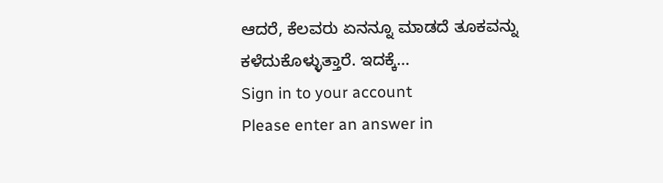ಆದರೆ, ಕೆಲವರು ಏನನ್ನೂ ಮಾಡದೆ ತೂಕವನ್ನು ಕಳೆದುಕೊಳ್ಳುತ್ತಾರೆ. ಇದಕ್ಕೆ…
Sign in to your account
Please enter an answer in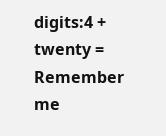digits:4 + twenty =
Remember me